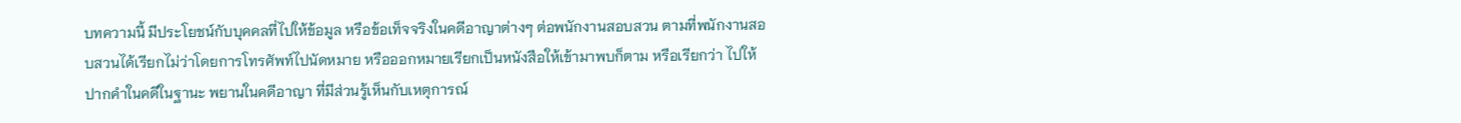บทความนี้ มีประโยชน์กับบุคคลที่ไปให้ข้อมูล หรือข้อเท็จจริงในคดีอาญาต่างๆ ต่อพนักงานสอบสวน ตามที่พนักงานสอบสวนได้เรียกไม่ว่าโดยการโทรศัพท์ไปนัดหมาย หรือออกหมายเรียกเป็นหนังสือให้เข้ามาพบก็ตาม หรือเรียกว่า ไปให้ปากคำในคดีในฐานะ พยานในคดีอาญา ที่มีส่วนรู้เห็นกับเหตุการณ์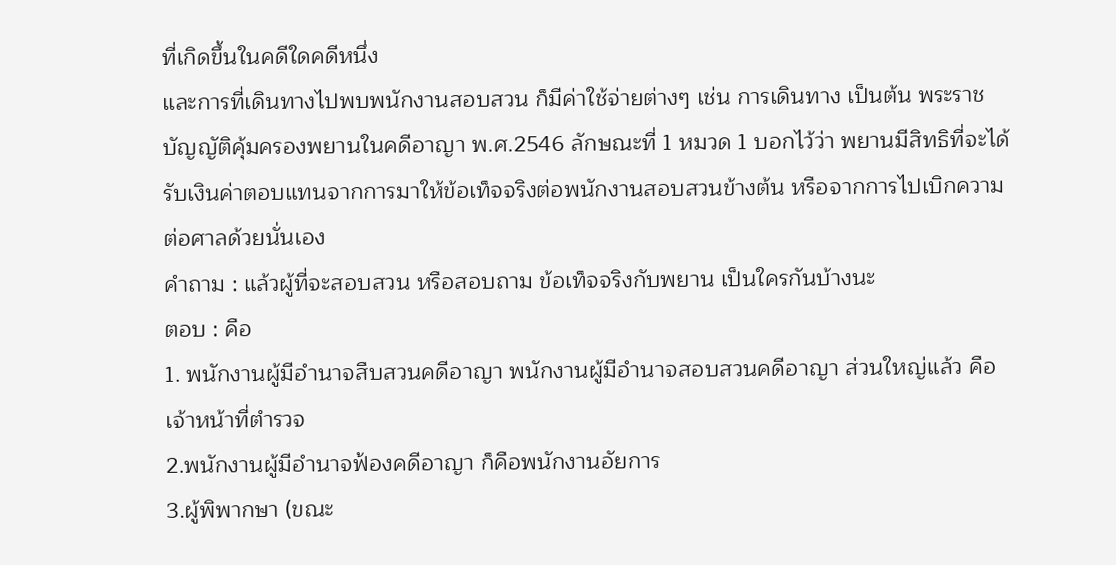ที่เกิดขึ้นในคดีใดคดีหนึ่ง
และการที่เดินทางไปพบพนักงานสอบสวน ก็มีค่าใช้จ่ายต่างๆ เช่น การเดินทาง เป็นต้น พระราชบัญญัติคุ้มครองพยานในคดีอาญา พ.ศ.2546 ลักษณะที่ 1 หมวด 1 บอกไว้ว่า พยานมีสิทธิที่จะได้รับเงินค่าตอบแทนจากการมาให้ข้อเท็จจริงต่อพนักงานสอบสวนข้างต้น หรือจากการไปเบิกความต่อศาลด้วยนั่นเอง
คำถาม : แล้วผู้ที่จะสอบสวน หรือสอบถาม ข้อเท็จจริงกับพยาน เป็นใครกันบ้างนะ
ตอบ : คือ
1. พนักงานผู้มีอำนาจสืบสวนคดีอาญา พนักงานผู้มีอำนาจสอบสวนคดีอาญา ส่วนใหญ่แล้ว คือ เจ้าหน้าที่ตำรวจ
2.พนักงานผู้มีอำนาจฟ้องคดีอาญา ก็คือพนักงานอัยการ
3.ผู้พิพากษา (ขณะ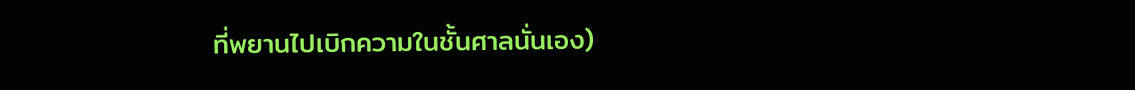ที่พยานไปเบิกความในชั้นศาลนั่นเอง)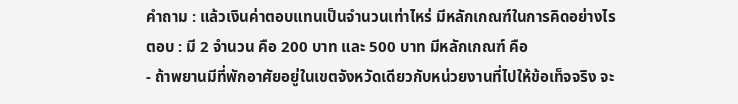คำถาม : แล้วเงินค่าตอบแทนเป็นจำนวนเท่าไหร่ มีหลักเกณฑ์ในการคิดอย่างไร
ตอบ : มี 2 จำนวน คือ 200 บาท และ 500 บาท มีหลักเกณฑ์ คือ
- ถ้าพยานมีที่พักอาศัยอยู่ในเขตจังหวัดเดียวกับหน่วยงานที่ไปให้ข้อเท็จจริง จะ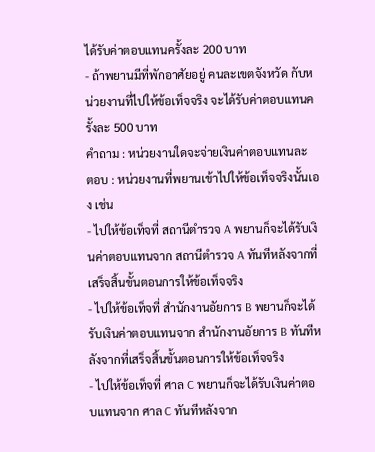ได้รับค่าตอบแทนครั้งละ 200 บาท
- ถ้าพยานมีที่พักอาศัยอยู่ คนละเขตจังหวัด กับหน่วยงานที่ไปให้ข้อเท็จจริง จะได้รับค่าตอบแทนครั้งละ 500 บาท
คำถาม : หน่วยงานใดจะจ่ายเงินค่าตอบแทนละ
ตอบ : หน่วยงานที่พยานเข้าไปให้ข้อเท็จจริงนั้นเอง เช่น
- ไปให้ข้อเท็จที่ สถานีตำรวจ A พยานก็จะได้รับเงินค่าตอบแทนจาก สถานีตำรวจ A ทันทีหลังจากที่เสร็จสิ้นขั้นตอนการให้ข้อเท็จจริง
- ไปให้ข้อเท็จที่ สำนักงานอัยการ B พยานก็จะได้รับเงินค่าตอบแทนจาก สำนักงานอัยการ B ทันทีหลังจากที่เสร็จสิ้นขั้นตอนการให้ข้อเท็จจริง
- ไปให้ข้อเท็จที่ ศาล C พยานก็จะได้รับเงินค่าตอบแทนจาก ศาล C ทันทีหลังจาก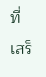ที่เสร็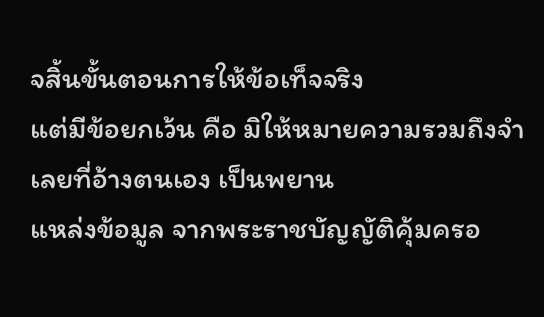จสิ้นขั้นตอนการให้ข้อเท็จจริง
แต่มีข้อยกเว้น คือ มิให้หมายความรวมถึงจำเลยที่อ้างตนเอง เป็นพยาน
แหล่งข้อมูล จากพระราชบัญญัติคุ้มครอ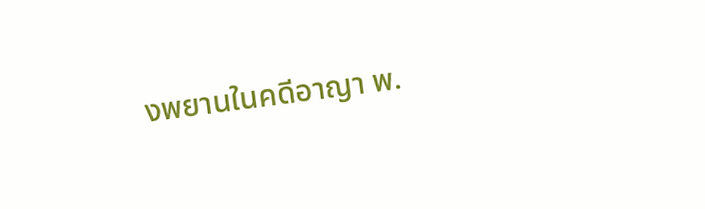งพยานในคดีอาญา พ.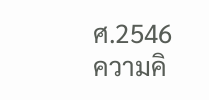ศ.2546
ความคิ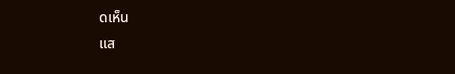ดเห็น
แส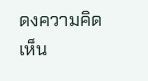ดงความคิดเห็น